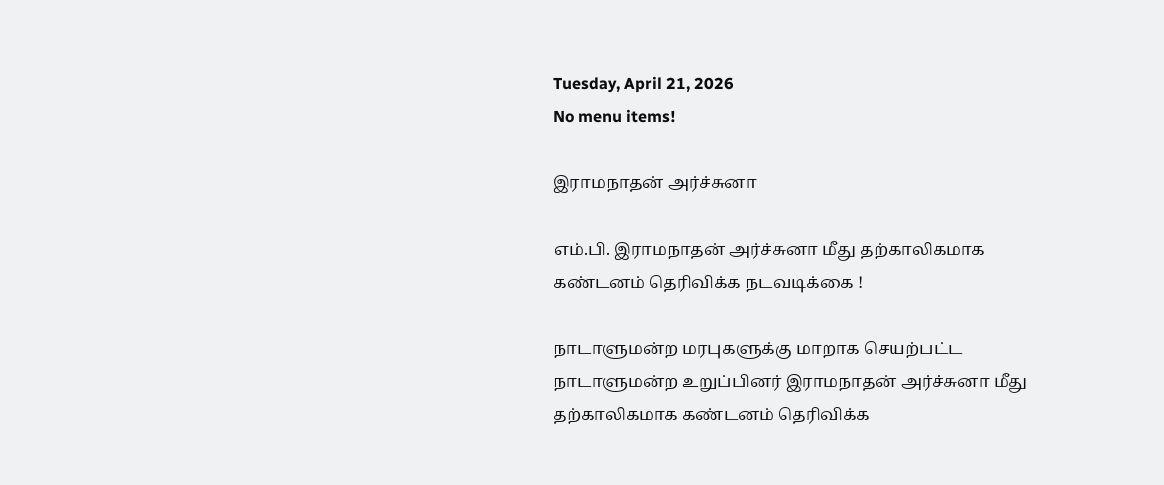Tuesday, April 21, 2026
No menu items!

இராமநாதன் அர்ச்சுனா

எம்.பி. இராமநாதன் அர்ச்சுனா மீது தற்காலிகமாக கண்டனம் தெரிவிக்க நடவடிக்கை !

நாடாளுமன்ற மரபுகளுக்கு மாறாக செயற்பட்ட நாடாளுமன்ற உறுப்பினர் இராமநாதன் அர்ச்சுனா மீது தற்காலிகமாக கண்டனம் தெரிவிக்க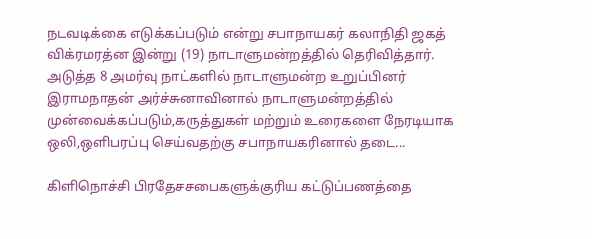நடவடிக்கை எடுக்கப்படும் என்று சபாநாயகர் கலாநிதி ஜகத் விக்ரமரத்ன இன்று (19) நாடாளுமன்றத்தில் தெரிவித்தார். அடுத்த 8 அமர்வு நாட்களில் நாடாளுமன்ற உறுப்பினர் இராமநாதன் அர்ச்சுனாவினால் நாடாளுமன்றத்தில் முன்வைக்கப்படும்,கருத்துகள் மற்றும் உரைகளை நேரடியாக ஒலி,ஒளிபரப்பு செய்வதற்கு சபாநாயகரினால் தடை...

கிளிநொச்சி பிரதேசசபைகளுக்குரிய கட்டுப்பணத்தை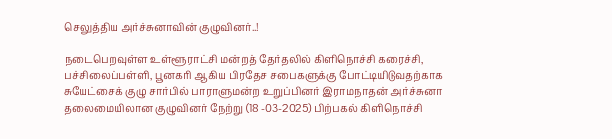செலுத்திய அர்ச்சுனாவின் குழுவினர்..!

நடைபெறவுள்ள உள்ளூராட்சி மன்றத் தேர்தலில் கிளிநொச்சி கரைச்சி, பச்சிலைப்பள்ளி, பூனகரி ஆகிய பிரதேச சபைகளுக்கு போட்டியிடுவதற்காக சுயேட்சைக் குழு சார்பில் பாராளுமன்ற உறுப்பினர் இராமநாதன் அர்ச்சுனா தலைமையிலான குழுவினர் நேற்று (18 -03-2025) பிற்பகல் கிளிநொச்சி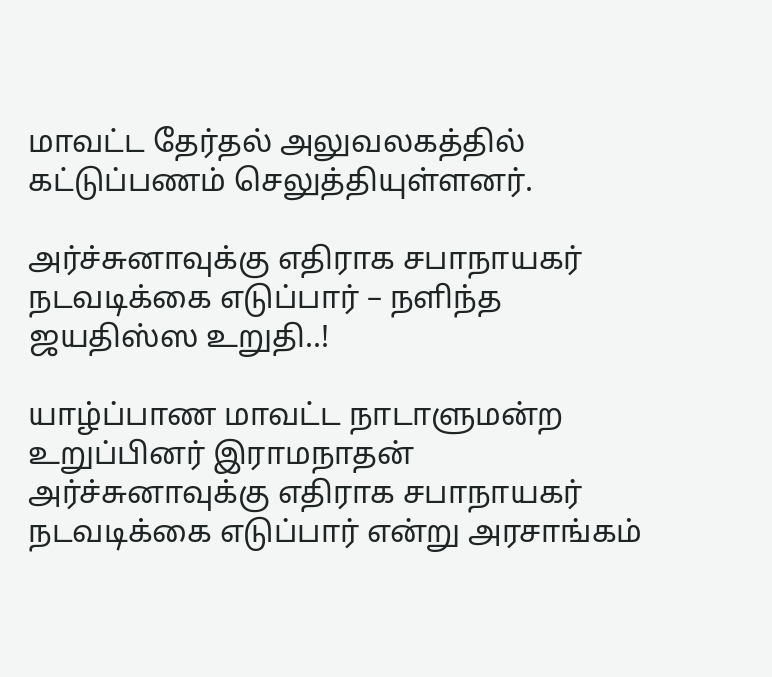மாவட்ட தேர்தல் அலுவலகத்தில் கட்டுப்பணம் செலுத்தியுள்ளனர்.

அர்ச்சுனாவுக்கு எதிராக சபாநாயகர் நடவடிக்கை எடுப்பார் – நளிந்த ஜயதிஸ்ஸ உறுதி..!

யாழ்ப்பாண மாவட்ட நாடாளுமன்ற உறுப்பினர் இராமநாதன் அர்ச்சுனாவுக்கு எதிராக சபாநாயகர் நடவடிக்கை எடுப்பார் என்று அரசாங்கம்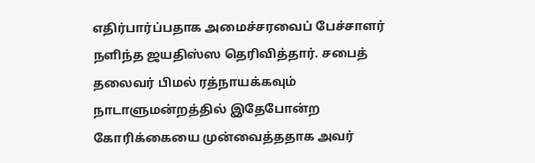எதிர்பார்ப்பதாக அமைச்சரவைப் பேச்சாளர் நளிந்த ஜயதிஸ்ஸ தெரிவித்தார். சபைத் தலைவர் பிமல் ரத்நாயக்கவும் நாடாளுமன்றத்தில் இதேபோன்ற கோரிக்கையை முன்வைத்ததாக அவர்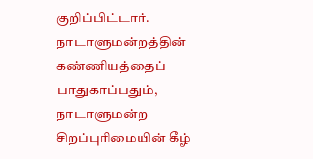குறிப்பிட்டார். நாடாளுமன்றத்தின் கண்ணியத்தைப் பாதுகாப்பதும், நாடாளுமன்ற சிறப்புரிமையின் கீழ்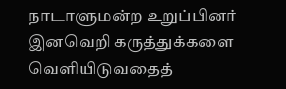நாடாளுமன்ற உறுப்பினர் இனவெறி கருத்துக்களை வெளியிடுவதைத்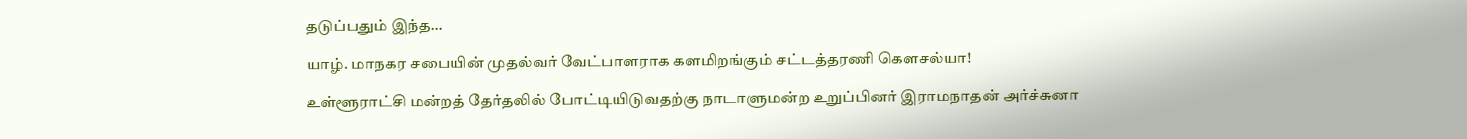தடுப்பதும் இந்த...

யாழ். மாநகர சபையின் முதல்வர் வேட்பாளராக களமிறங்கும் சட்டத்தரணி கௌசல்யா!

உள்ளூராட்சி மன்றத் தேர்தலில் போட்டியிடுவதற்கு நாடாளுமன்ற உறுப்பினர் இராமநாதன் அர்ச்சுனா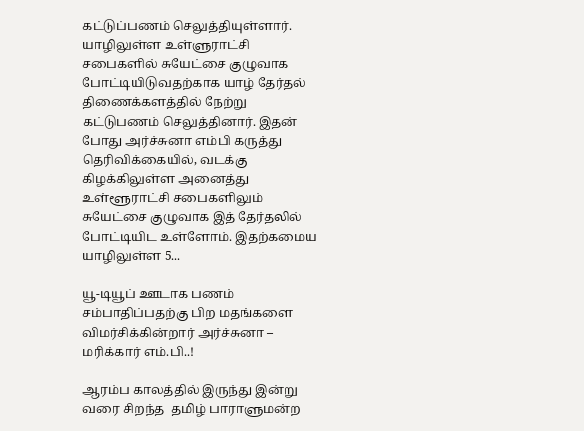கட்டுப்பணம் செலுத்தியுள்ளார். யாழிலுள்ள உள்ளுராட்சி சபைகளில் சுயேட்சை குழுவாக போட்டியிடுவதற்காக யாழ் தேர்தல் திணைக்களத்தில் நேற்று கட்டுபணம் செலுத்தினார். இதன் போது அர்ச்சுனா எம்பி கருத்து தெரிவிக்கையில், வடக்கு கிழக்கிலுள்ள அனைத்து உள்ளூராட்சி சபைகளிலும் சுயேட்சை குழுவாக இத் தேர்தலில் போட்டியிட உள்ளோம். இதற்கமைய யாழிலுள்ள 5...

யூ-டியூப் ஊடாக பணம் சம்பாதிப்பதற்கு பிற மதங்களை விமர்சிக்கின்றார் அர்ச்சுனா – மரிக்கார் எம்.பி..!

ஆரம்ப காலத்தில் இருந்து இன்று வரை சிறந்த  தமிழ் பாராளுமன்ற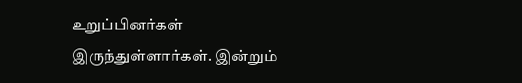உறுப்பினர்கள் இருந்துள்ளார்கள். இன்றும்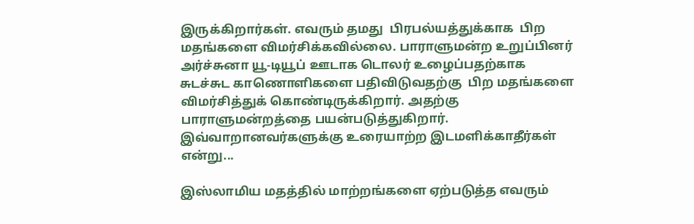இருக்கிறார்கள். எவரும் தமது  பிரபல்யத்துக்காக  பிற மதங்களை விமர்சிக்கவில்லை. பாராளுமன்ற உறுப்பினர் அர்ச்சுனா யூ-டியூப் ஊடாக டொலர் உழைப்பதற்காக சுடச்சுட காணொளிகளை பதிவிடுவதற்கு  பிற மதங்களை விமர்சித்துக் கொண்டிருக்கிறார். அதற்கு பாராளுமன்றத்தை பயன்படுத்துகிறார். இவ்வாறானவர்களுக்கு உரையாற்ற இடமளிக்காதீர்கள் என்று...

இஸ்லாமிய மதத்தில் மாற்றங்களை ஏற்படுத்த எவரும்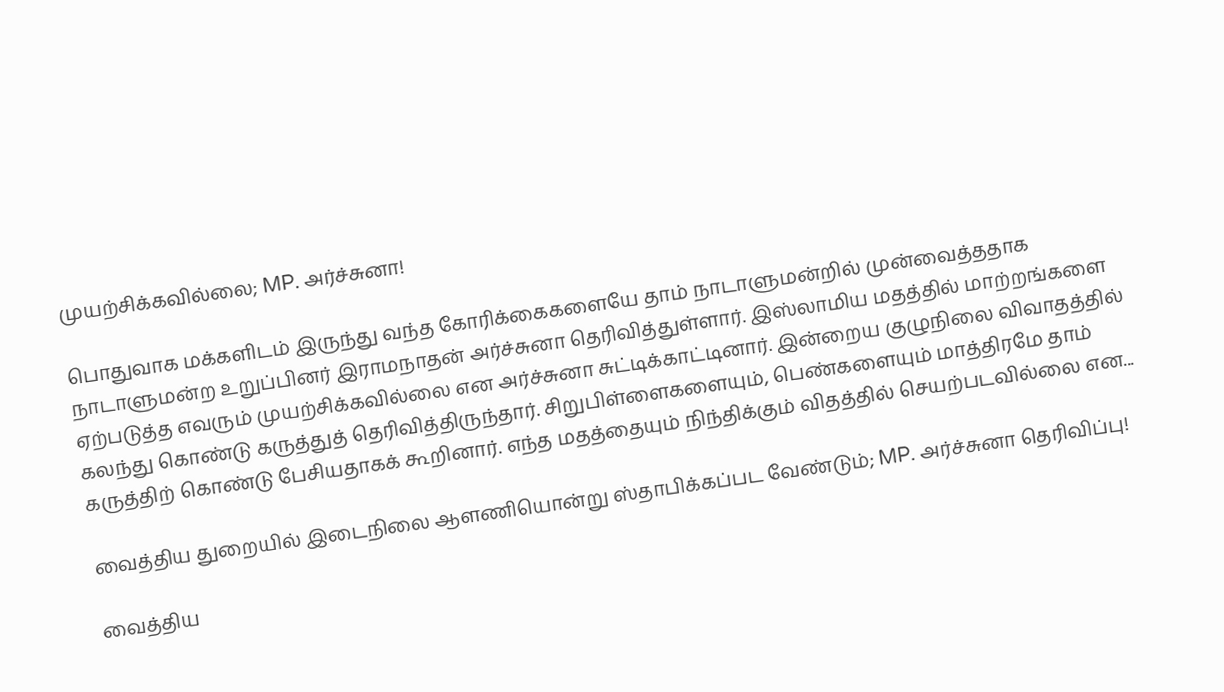முயற்சிக்கவில்லை; MP. அர்ச்சுனா!

பொதுவாக மக்களிடம் இருந்து வந்த கோரிக்கைகளையே தாம் நாடாளுமன்றில் முன்வைத்ததாக நாடாளுமன்ற உறுப்பினர் இராமநாதன் அர்ச்சுனா தெரிவித்துள்ளார். இஸ்லாமிய மதத்தில் மாற்றங்களை ஏற்படுத்த எவரும் முயற்சிக்கவில்லை என அர்ச்சுனா சுட்டிக்காட்டினார். இன்றைய குழுநிலை விவாதத்தில் கலந்து கொண்டு கருத்துத் தெரிவித்திருந்தார். சிறுபிள்ளைகளையும், பெண்களையும் மாத்திரமே தாம் கருத்திற் கொண்டு பேசியதாகக் கூறினார். எந்த மதத்தையும் நிந்திக்கும் விதத்தில் செயற்படவில்லை என...

வைத்திய துறையில் இடைநிலை ஆளணியொன்று ஸ்தாபிக்கப்பட வேண்டும்; MP. அர்ச்சுனா தெரிவிப்பு!

வைத்திய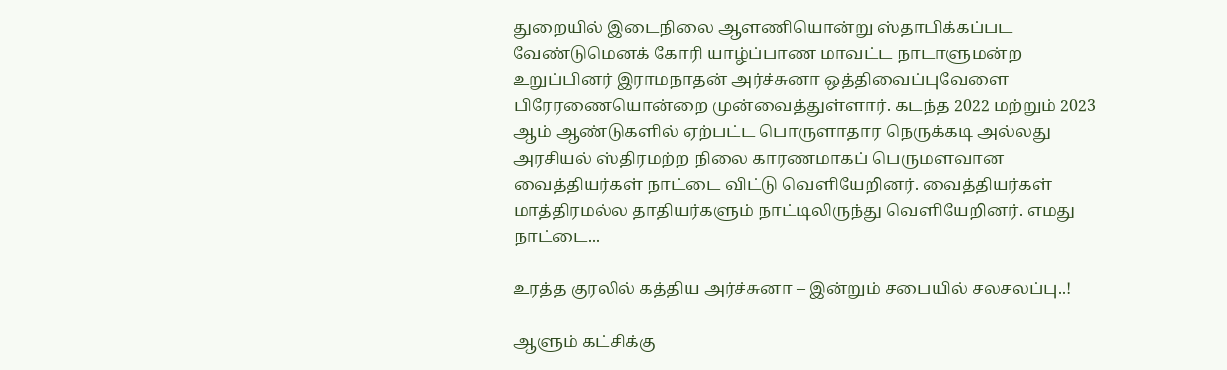துறையில் இடைநிலை ஆளணியொன்று ஸ்தாபிக்கப்பட வேண்டுமெனக் கோரி யாழ்ப்பாண மாவட்ட நாடாளுமன்ற உறுப்பினர் இராமநாதன் அர்ச்சுனா ஒத்திவைப்புவேளை பிரேரணையொன்றை முன்வைத்துள்ளார். கடந்த 2022 மற்றும் 2023 ஆம் ஆண்டுகளில் ஏற்பட்ட பொருளாதார நெருக்கடி அல்லது அரசியல் ஸ்திரமற்ற நிலை காரணமாகப் பெருமளவான வைத்தியர்கள் நாட்டை விட்டு வெளியேறினர். வைத்தியர்கள் மாத்திரமல்ல தாதியர்களும் நாட்டிலிருந்து வெளியேறினர். எமது நாட்டை...

உரத்த குரலில் கத்திய அர்ச்சுனா – இன்றும் சபையில் சலசலப்பு..!

ஆளும் கட்சிக்கு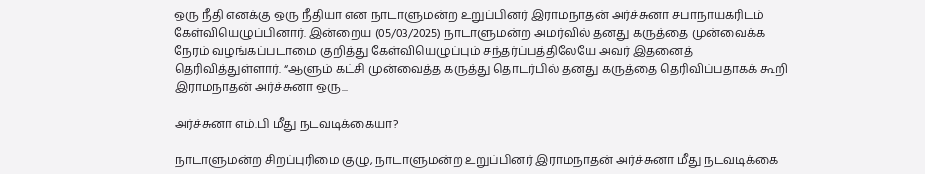ஒரு நீதி எனக்கு ஒரு நீதியா என நாடாளுமன்ற உறுப்பினர் இராமநாதன் அர்ச்சுனா சபாநாயகரிடம் கேள்வியெழுப்பினார். இன்றைய (05/03/2025) நாடாளுமன்ற அமர்வில் தனது கருத்தை முன்வைக்க நேரம் வழங்கப்படாமை குறித்து கேள்வியெழுப்பும் சந்தர்ப்பத்திலேயே அவர் இதனைத் தெரிவித்துள்ளார். “ஆளும் கட்சி முன்வைத்த கருத்து தொடர்பில் தனது கருத்தை தெரிவிப்பதாகக் கூறி இராமநாதன் அர்ச்சுனா ஒரு...

அர்ச்சுனா எம்.பி மீது நடவடிக்கையா?

நாடாளுமன்ற சிறப்புரிமை குழு, நாடாளுமன்ற உறுப்பினர் இராமநாதன் அர்ச்சுனா மீது நடவடிக்கை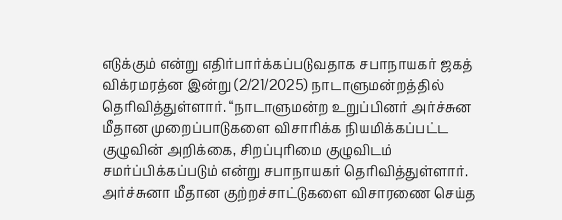எடுக்கும் என்று எதிர்பார்க்கப்படுவதாக சபாநாயகர் ஜகத் விக்ரமரத்ன இன்று (2/21/2025) நாடாளுமன்றத்தில் தெரிவித்துள்ளார். “நாடாளுமன்ற உறுப்பினர் அர்ச்சுன மீதான முறைப்பாடுகளை விசாரிக்க நியமிக்கப்பட்ட குழுவின் அறிக்கை, சிறப்புரிமை குழுவிடம் சமர்ப்பிக்கப்படும் என்று சபாநாயகர் தெரிவித்துள்ளார். அர்ச்சுனா மீதான குற்றச்சாட்டுகளை விசாரணை செய்த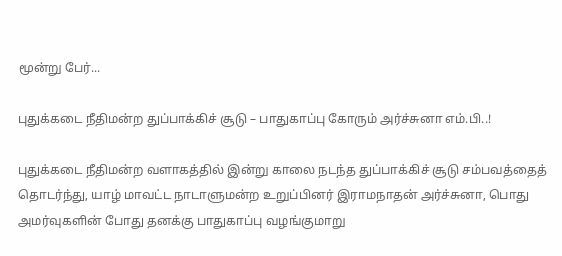மூன்று பேர்...

புதுக்கடை நீதிமன்ற துப்பாக்கிச் சூடு – பாதுகாப்பு கோரும் அர்ச்சுனா எம்.பி..!

புதுக்கடை நீதிமன்ற வளாகத்தில் இன்று காலை நடந்த துப்பாக்கிச் சூடு சம்பவத்தைத் தொடர்ந்து, யாழ் மாவட்ட நாடாளுமன்ற உறுப்பினர் இராமநாதன் அர்ச்சுனா, பொது அமர்வுகளின் போது தனக்கு பாதுகாப்பு வழங்குமாறு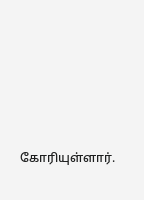கோரியுள்ளார்.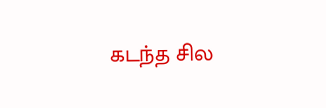கடந்த சில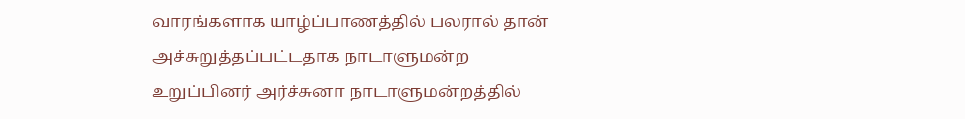வாரங்களாக யாழ்ப்பாணத்தில் பலரால் தான் அச்சுறுத்தப்பட்டதாக நாடாளுமன்ற உறுப்பினர் அர்ச்சுனா நாடாளுமன்றத்தில்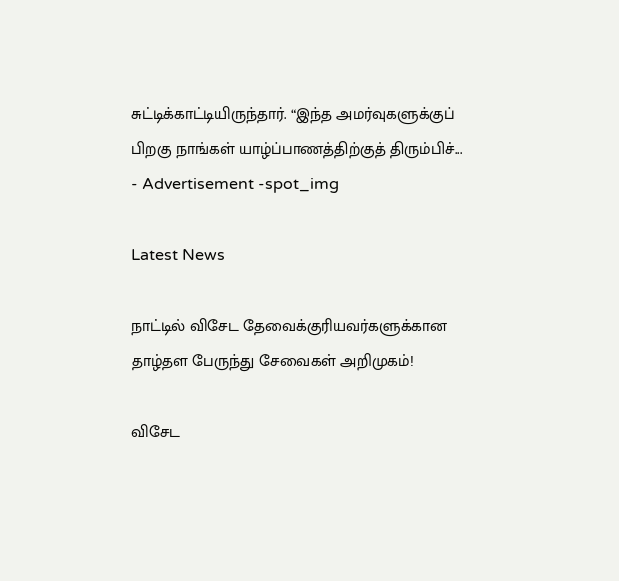சுட்டிக்காட்டியிருந்தார். “இந்த அமர்வுகளுக்குப் பிறகு நாங்கள் யாழ்ப்பாணத்திற்குத் திரும்பிச்...
- Advertisement -spot_img

Latest News

நாட்டில் விசேட தேவைக்குரியவர்களுக்கான தாழ்தள பேருந்து சேவைகள் அறிமுகம்!

விசேட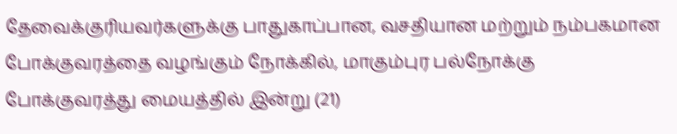தேவைக்குரியவர்களுக்கு பாதுகாப்பான, வசதியான மற்றும் நம்பகமான போக்குவரத்தை வழங்கும் நோக்கில், மாகும்புர பல்நோக்கு போக்குவரத்து மையத்தில் இன்று (21)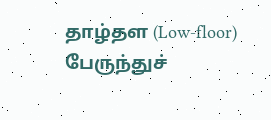தாழ்தள (Low-floor) பேருந்துச்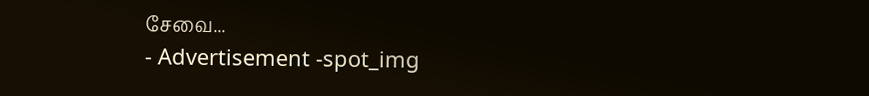சேவை...
- Advertisement -spot_img